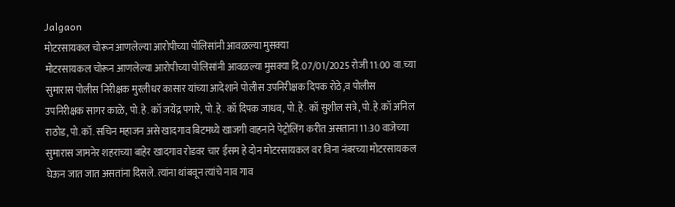Jalgaon
मोटरसायकल चोरून आणलेल्या आरोपीच्या पोलिसांनी आवळल्या मुसक्या
मोटरसायकल चोरून आणलेल्या आरोपीच्या पोलिसांनी आवळल्या मुसक्या दि.07/01/2025 रोजी 11:00 वा.च्या सुमारास पोलीस निरीक्षक मुरलीधर कासार यांच्या आदेशाने पोलीस उपनिरीक्षक दिपक रोठे,व पोलीस उपनिरीक्षक सागर काळे, पो.हे. कॉ जयेंद्र पगारे, पो.हे. कॉ दिपक जाधव, पो.हे. कॉ सुशील सत्रे, पो.हे.कॉ अनिल राठोड, पो.कॉ. सचिन महाजन असे खादगाव बिटमध्ये खाजगी वाहनाने पेट्रोलिंग करीत असताना 11:30 वाजेच्या सुमारास जामनेर शहराच्या बाहेर खादगाव रोडवर चार ईसम हे दोन मोटरसायकल वर विना नंबरच्या मोटरसायकल घेऊन जात जात असतांना दिसले. त्यांना थांबवून त्यांचे नाव गाव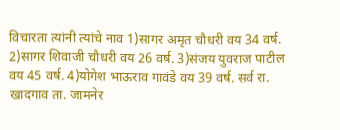विचारता त्यांनी त्यांचे नाव 1)सागर अमृत चौधरी वय 34 वर्ष. 2)सागर शिवाजी चौधरी वय 26 वर्ष. 3)संजय युवराज पाटील वय 45 वर्ष. 4)योगेश भाऊराव गावंडे वय 39 वर्ष. सर्व रा. खादगाव ता. जामनेर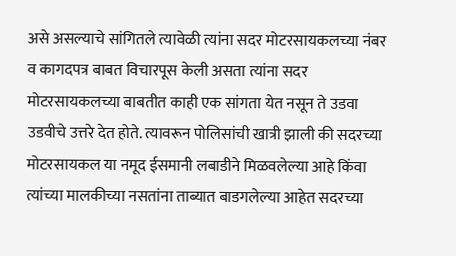असे असल्याचे सांगितले त्यावेळी त्यांना सदर मोटरसायकलच्या नंबर व कागदपत्र बाबत विचारपूस केली असता त्यांना सदर मोटरसायकलच्या बाबतीत काही एक सांगता येत नसून ते उडवा उडवीचे उत्तरे देत होते. त्यावरून पोलिसांची खात्री झाली की सदरच्या मोटरसायकल या नमूद ईसमानी लबाडीने मिळवलेल्या आहे किंवा त्यांच्या मालकीच्या नसतांना ताब्यात बाडगलेल्या आहेत सदरच्या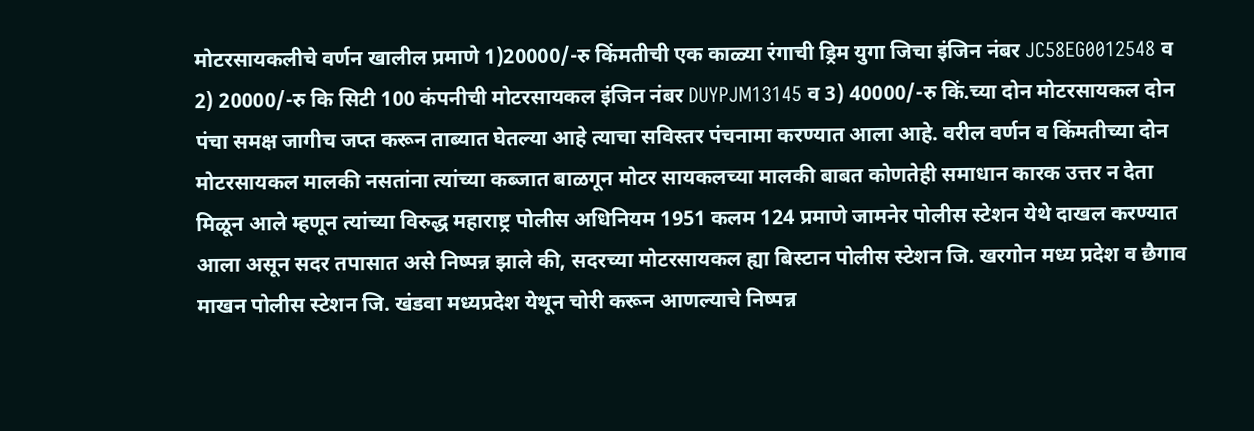मोटरसायकलीचे वर्णन खालील प्रमाणे 1)20000/-रु किंमतीची एक काळ्या रंगाची ड्रिम युगा जिचा इंजिन नंबर JC58EG0012548 व 2) 20000/-रु कि सिटी 100 कंपनीची मोटरसायकल इंजिन नंबर DUYPJM13145 व 3) 40000/-रु किं.च्या दोन मोटरसायकल दोन पंचा समक्ष जागीच जप्त करून ताब्यात घेतल्या आहे त्याचा सविस्तर पंचनामा करण्यात आला आहे. वरील वर्णन व किंमतीच्या दोन मोटरसायकल मालकी नसतांना त्यांच्या कब्जात बाळगून मोटर सायकलच्या मालकी बाबत कोणतेही समाधान कारक उत्तर न देता मिळून आले म्हणून त्यांच्या विरुद्ध महाराष्ट्र पोलीस अधिनियम 1951 कलम 124 प्रमाणे जामनेर पोलीस स्टेशन येथे दाखल करण्यात आला असून सदर तपासात असे निष्पन्न झाले की, सदरच्या मोटरसायकल ह्या बिस्टान पोलीस स्टेशन जि. खरगोन मध्य प्रदेश व छैगाव माखन पोलीस स्टेशन जि. खंडवा मध्यप्रदेश येथून चोरी करून आणल्याचे निष्पन्न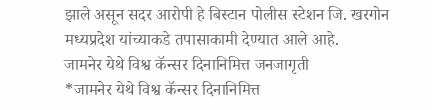झाले असून सदर आरोपी हे बिस्टान पोलीस स्टेशन जि. खरगोन मध्यप्रदेश यांच्याकडे तपासाकामी देण्यात आले आहे.
जामनेर येथे विश्व कॅन्सर दिनानिमित्त जनजागृती
*जामनेर येथे विश्व कॅन्सर दिनानिमित्त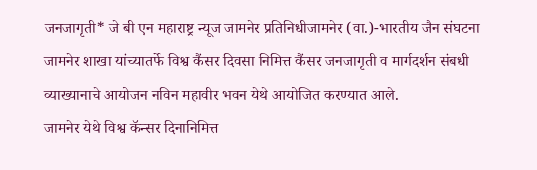जनजागृती* जे बी एन महाराष्ट्र न्यूज जामनेर प्रतिनिधीजामनेर (वा.)-भारतीय जैन संघटना जामनेर शाखा यांच्यातर्फे विश्व कैंसर दिवसा निमित्त कैंसर जनजागृती व मार्गदर्शन संबधी व्याख्यानाचे आयोजन नविन महावीर भवन येथे आयोजित करण्यात आले.
जामनेर येथे विश्व कॅन्सर दिनानिमित्त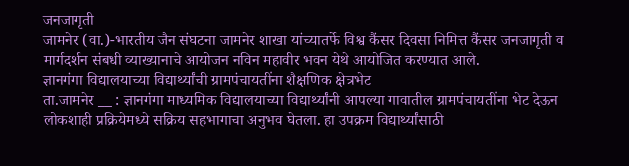जनजागृती
जामनेर (वा.)-भारतीय जैन संघटना जामनेर शाखा यांच्यातर्फे विश्व कैंसर दिवसा निमित्त कैंसर जनजागृती व मार्गदर्शन संबधी व्याख्यानाचे आयोजन नविन महावीर भवन येथे आयोजित करण्यात आले.
ज्ञानगंगा विद्यालयाच्या विद्यार्थ्यांची ग्रामपंचायतींना शैक्षणिक क्षेत्रभेट
ता.जामनेर __ : ज्ञानगंगा माध्यमिक विद्यालयाच्या विद्यार्थ्यांनी आपल्या गावातील ग्रामपंचायतींना भेट देऊन लोकशाही प्रक्रियेमध्ये सक्रिय सहभागाचा अनुभव घेतला. हा उपक्रम विद्यार्थ्यांसाठी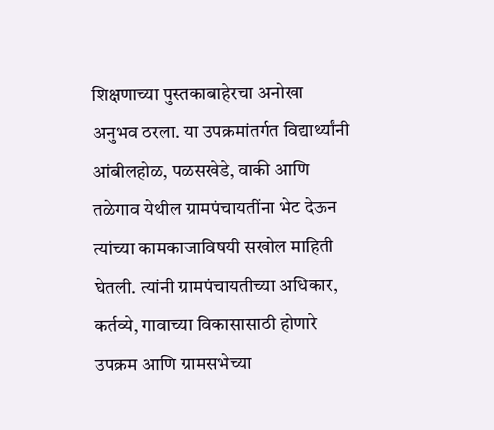शिक्षणाच्या पुस्तकाबाहेरचा अनोखा अनुभव ठरला. या उपक्रमांतर्गत विद्यार्थ्यांनी आंबीलहोळ, पळसखेडे, वाकी आणि तळेगाव येथील ग्रामपंचायतींना भेट देऊन त्यांच्या कामकाजाविषयी सखोल माहिती घेतली. त्यांनी ग्रामपंचायतीच्या अधिकार, कर्तव्ये, गावाच्या विकासासाठी होणारे उपक्रम आणि ग्रामसभेच्या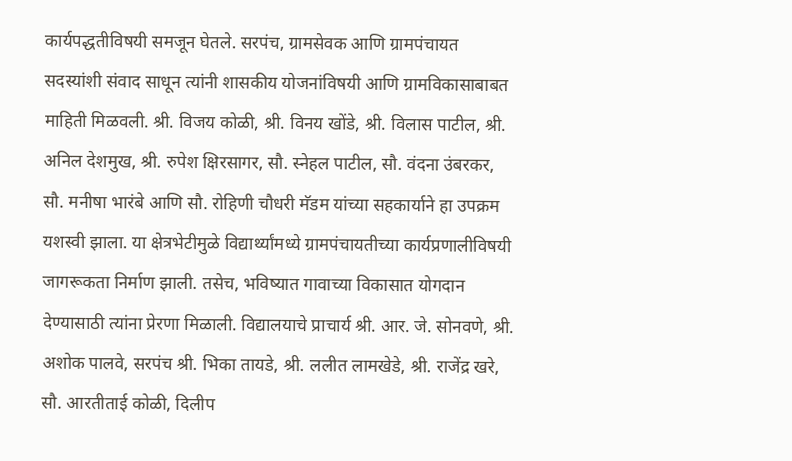कार्यपद्धतीविषयी समजून घेतले. सरपंच, ग्रामसेवक आणि ग्रामपंचायत सदस्यांशी संवाद साधून त्यांनी शासकीय योजनांविषयी आणि ग्रामविकासाबाबत माहिती मिळवली. श्री. विजय कोळी, श्री. विनय खोंडे, श्री. विलास पाटील, श्री. अनिल देशमुख, श्री. रुपेश क्षिरसागर, सौ. स्नेहल पाटील, सौ. वंदना उंबरकर, सौ. मनीषा भारंबे आणि सौ. रोहिणी चौधरी मॅडम यांच्या सहकार्याने हा उपक्रम यशस्वी झाला. या क्षेत्रभेटीमुळे विद्यार्थ्यांमध्ये ग्रामपंचायतीच्या कार्यप्रणालीविषयी जागरूकता निर्माण झाली. तसेच, भविष्यात गावाच्या विकासात योगदान देण्यासाठी त्यांना प्रेरणा मिळाली. विद्यालयाचे प्राचार्य श्री. आर. जे. सोनवणे, श्री. अशोक पालवे, सरपंच श्री. भिका तायडे, श्री. ललीत लामखेडे, श्री. राजेंद्र खरे, सौ. आरतीताई कोळी, दिलीप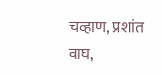चव्हाण, प्रशांत वाघ,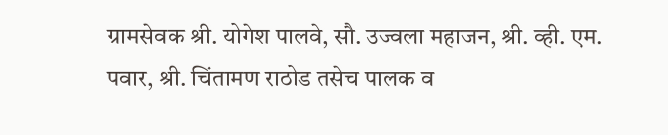ग्रामसेवक श्री. योगेश पालवे, सौ. उज्वला महाजन, श्री. व्ही. एम. पवार, श्री. चिंतामण राठोड तसेच पालक व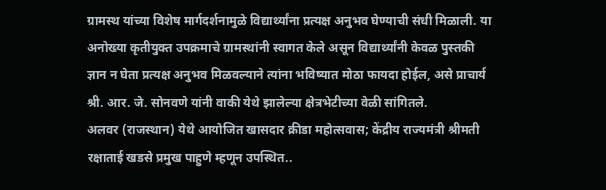ग्रामस्थ यांच्या विशेष मार्गदर्शनामुळे विद्यार्थ्यांना प्रत्यक्ष अनुभव घेण्याची संधी मिळाली. या अनोख्या कृतीयुक्त उपक्रमाचे ग्रामस्थांनी स्वागत केले असून विद्यार्थ्यांनी केवळ पुस्तकी ज्ञान न घेता प्रत्यक्ष अनुभव मिळवल्याने त्यांना भविष्यात मोठा फायदा होईल, असे प्राचार्य श्री. आर. जे. सोनवणे यांनी वाकी येथे झालेल्या क्षेत्रभेटीच्या वेळी सांगितले.
अलवर (राजस्थान) येथे आयोजित खासदार क्रीडा महोत्सवास; केंद्रीय राज्यमंत्री श्रीमती रक्षाताई खडसे प्रमुख पाहुणे म्हणून उपस्थित..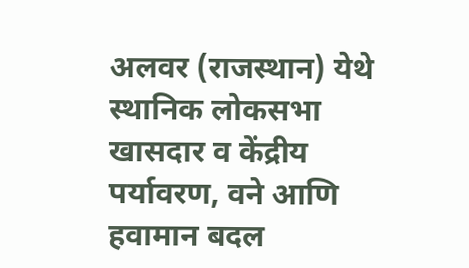अलवर (राजस्थान) येथे स्थानिक लोकसभा खासदार व केंद्रीय पर्यावरण, वने आणि हवामान बदल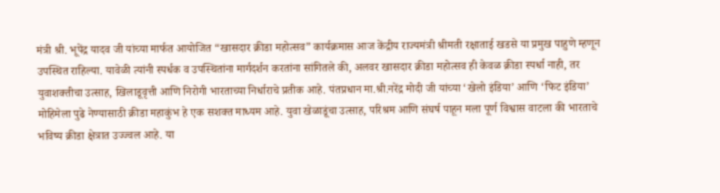मंत्री श्री. भूपेंद्र यादव जी यांच्या मार्फत आयोजित “खासदार क्रीडा महोत्सव” कार्यक्रमास आज केंद्रीय राज्यमंत्री श्रीमती रक्षाताई खडसे या प्रमुख पाहुणे म्हणून उपस्थित राहिल्या. यावेळी त्यांनी स्पर्धक व उपस्थितांना मार्गदर्शन करतांना सांगितले की, अलवर खासदार क्रीडा महोत्सव ही केवळ क्रीडा स्पर्धा नाही, तर युवाशक्तीचा उत्साह, खिलाडूवृत्ती आणि निरोगी भारताच्या निर्धाराचे प्रतीक आहे. पंतप्रधान मा.श्री.नरेंद्र मोदी जी यांच्या ‘खेलो इंडिया’ आणि ‘फिट इंडिया’ मोहिमेला पुढे नेण्यासाठी क्रीडा महाकुंभ हे एक सशक्त माध्यम आहे. युवा खेळाडूंचा उत्साह, परिश्रम आणि संघर्ष पाहून मला पूर्ण विश्वास वाटला की भारताचे भविष्य क्रीडा क्षेत्रात उज्ज्वल आहे. या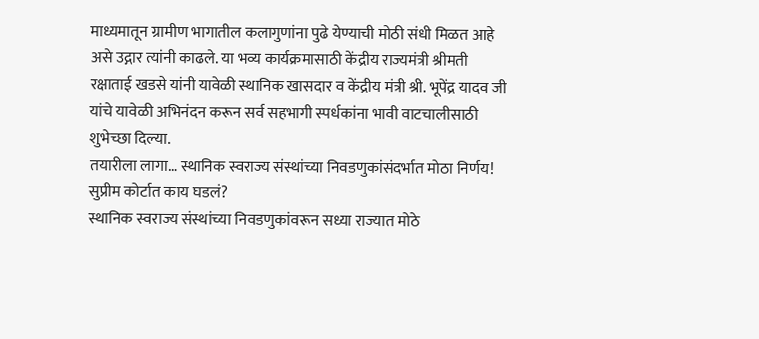माध्यमातून ग्रामीण भागातील कलागुणांना पुढे येण्याची मोठी संधी मिळत आहे असे उद्गार त्यांनी काढले. या भव्य कार्यक्रमासाठी केंद्रीय राज्यमंत्री श्रीमती रक्षाताई खडसे यांनी यावेळी स्थानिक खासदार व केंद्रीय मंत्री श्री. भूपेंद्र यादव जी यांचे यावेळी अभिनंदन करून सर्व सहभागी स्पर्धकांना भावी वाटचालीसाठी शुभेच्छा दिल्या.
तयारीला लागा… स्थानिक स्वराज्य संस्थांच्या निवडणुकांसंदर्भात मोठा निर्णय! सुप्रीम कोर्टात काय घडलं?
स्थानिक स्वराज्य संस्थांच्या निवडणुकांवरून सध्या राज्यात मोठे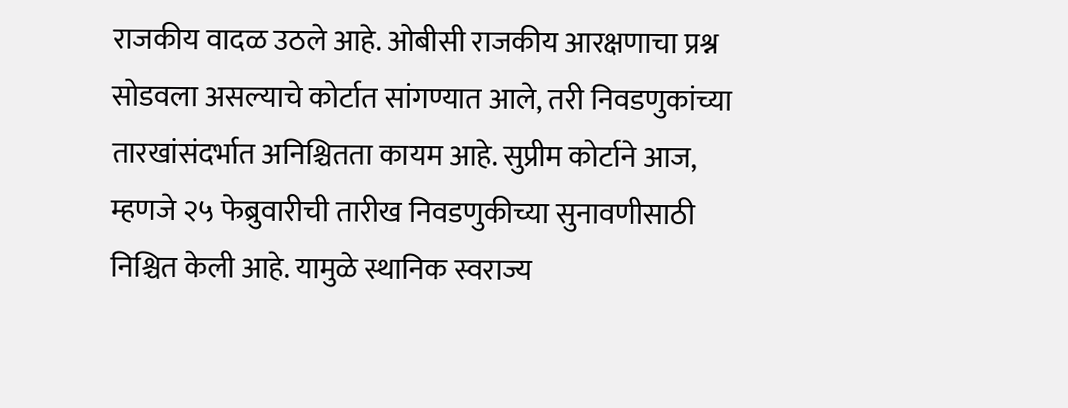राजकीय वादळ उठले आहे. ओबीसी राजकीय आरक्षणाचा प्रश्न सोडवला असल्याचे कोर्टात सांगण्यात आले, तरी निवडणुकांच्या तारखांसंदर्भात अनिश्चितता कायम आहे. सुप्रीम कोर्टाने आज, म्हणजे २५ फेब्रुवारीची तारीख निवडणुकीच्या सुनावणीसाठी निश्चित केली आहे. यामुळे स्थानिक स्वराज्य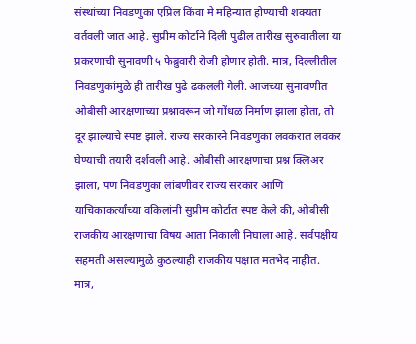संस्थांच्या निवडणुका एप्रिल किंवा मे महिन्यात होण्याची शक्यता वर्तवली जात आहे. सुप्रीम कोर्टाने दिली पुढील तारीख सुरुवातीला या प्रकरणाची सुनावणी ५ फेब्रुवारी रोजी होणार होती. मात्र, दिल्लीतील निवडणुकांमुळे ही तारीख पुढे ढकलली गेली. आजच्या सुनावणीत ओबीसी आरक्षणाच्या प्रश्नावरून जो गोंधळ निर्माण झाला होता, तो दूर झाल्याचे स्पष्ट झाले. राज्य सरकारने निवडणुका लवकरात लवकर घेण्याची तयारी दर्शवली आहे. ओबीसी आरक्षणाचा प्रश्न क्लिअर झाला, पण निवडणुका लांबणीवर राज्य सरकार आणि याचिकाकर्त्यांच्या वकिलांनी सुप्रीम कोर्टात स्पष्ट केले की, ओबीसी राजकीय आरक्षणाचा विषय आता निकाली निघाला आहे. सर्वपक्षीय सहमती असल्यामुळे कुठल्याही राजकीय पक्षात मतभेद नाहीत. मात्र,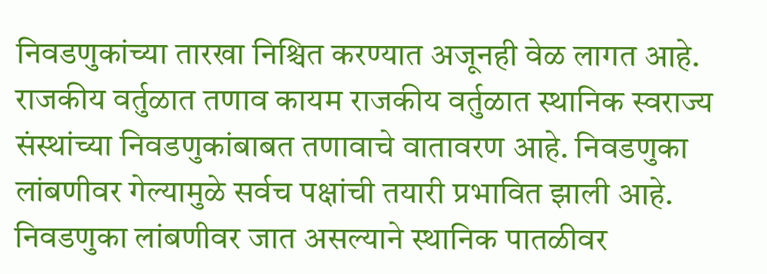निवडणुकांच्या तारखा निश्चित करण्यात अजूनही वेळ लागत आहे. राजकीय वर्तुळात तणाव कायम राजकीय वर्तुळात स्थानिक स्वराज्य संस्थांच्या निवडणुकांबाबत तणावाचे वातावरण आहे. निवडणुका लांबणीवर गेल्यामुळे सर्वच पक्षांची तयारी प्रभावित झाली आहे. निवडणुका लांबणीवर जात असल्याने स्थानिक पातळीवर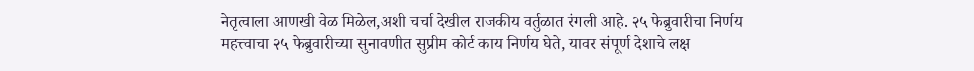नेतृत्वाला आणखी वेळ मिळेल,अशी चर्चा देखील राजकीय वर्तुळात रंगली आहे. २५ फेब्रुवारीचा निर्णय महत्त्वाचा २५ फेब्रुवारीच्या सुनावणीत सुप्रीम कोर्ट काय निर्णय घेते, यावर संपूर्ण देशाचे लक्ष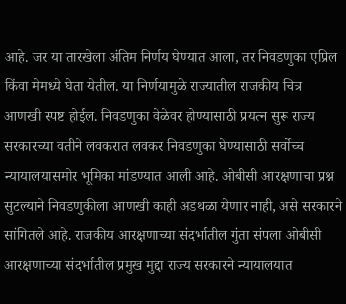आहे. जर या तारखेला अंतिम निर्णय घेण्यात आला, तर निवडणुका एप्रिल किंवा मेमध्ये घेता येतील. या निर्णयामुळे राज्यातील राजकीय चित्र आणखी स्पष्ट होईल. निवडणुका वेळेवर होण्यासाठी प्रयत्न सुरू राज्य सरकारच्या वतीने लवकरात लवकर निवडणुका घेण्यासाठी सर्वोच्च न्यायालयासमोर भूमिका मांडण्यात आली आहे. ओबीसी आरक्षणाचा प्रश्न सुटल्याने निवडणुकीला आणखी काही अडथळा येणार नाही, असे सरकारने सांगितले आहे. राजकीय आरक्षणाच्या संदर्भातील गुंता संपला ओबीसी आरक्षणाच्या संदर्भातील प्रमुख मुद्दा राज्य सरकारने न्यायालयात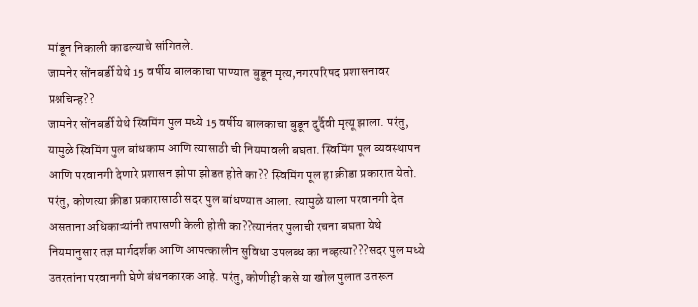मांडून निकाली काढल्याचे सांगितले.
जामनेर सोंनबर्डी येथे 15 वर्षीय बालकाचा पाण्यात बुडून मृत्य,नगरपरिषद प्रशासनावर प्रश्नचिन्ह??
जामनेर सोंनबर्डी येथे स्विमिंग पुल मध्ये 15 वर्षीय बालकाचा बुडून दुर्दैवी मृत्यू झाला. परंतु, यामुळे स्विमिंग पुल बांधकाम आणि त्यासाठी ची नियमावली बघता. स्विमिंग पूल व्यवस्थापन आणि परवानगी देणारे प्रशासन झोपा झोडत होते का?? स्विमिंग पूल हा क्रीडा प्रकारात येतो. परंतु, कोणत्या क्रीडा प्रकारासाठी सदर पुल बांधण्यात आला. त्यामुळे याला परवानगी देत असताना अधिकाऱ्यांनी तपासणी केली होती का??त्यानंतर पुलाची रचना बघता येथे नियमानुसार तज्ञ मार्गदर्शक आणि आपत्कालीन सुविधा उपलब्ध का नव्हत्या???सदर पुल मध्ये उतरतांना परवानगी घेणे बंधनकारक आहे. परंतु, कोणीही कसे या खोल पुलात उतरून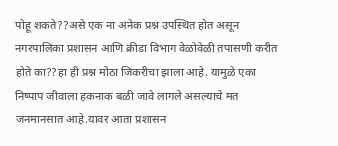पोहू शकते??असे एक ना अनेक प्रश्न उपस्थित होत असून नगरपालिका प्रशासन आणि क्रीडा विभाग वेळोवेळी तपासणी करीत होते का??हा ही प्रश्न मोठा जिकरीचा झाला आहे. यामुळे एका निष्पाप जीवाला हकनाक बळी जावे लागले असल्याचे मत जनमानसात आहे.यावर आता प्रशासन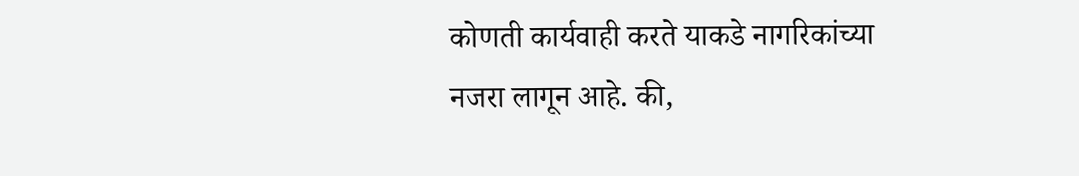कोणती कार्यवाही करते याकडे नागरिकांच्या नजरा लागून आहे. की,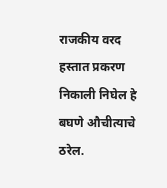राजकीय वरद हस्तात प्रकरण निकाली निघेल हे बघणे औचीत्याचे ठरेल.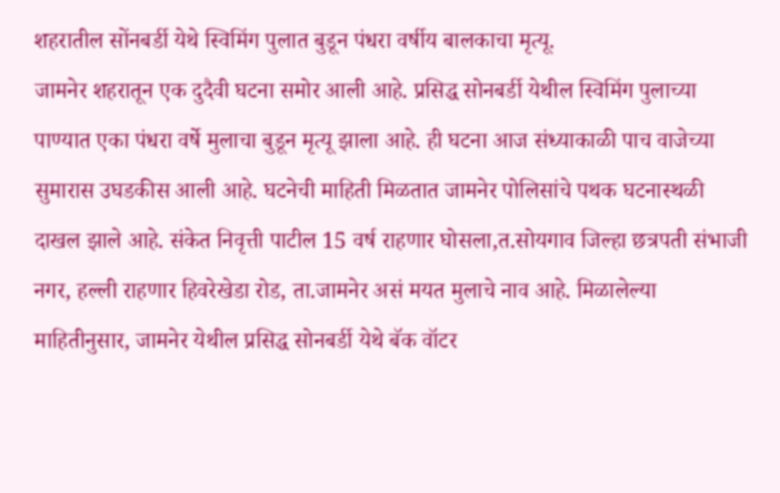शहरातील सोंनबर्डी येथे स्विमिंग पुलात बुडून पंधरा वर्षीय बालकाचा मृत्यू.
जामनेर शहरातून एक दुदैवी घटना समोर आली आहे. प्रसिद्ध सोनबर्डी येथील स्विमिंग पुलाच्या पाण्यात एका पंधरा वर्षे मुलाचा बुडून मृत्यू झाला आहे. ही घटना आज संध्याकाळी पाच वाजेच्या सुमारास उघडकीस आली आहे. घटनेची माहिती मिळतात जामनेर पोलिसांचे पथक घटनास्थळी दाखल झाले आहे. संकेत निवृत्ती पाटील 15 वर्ष राहणार घोसला,त.सोयगाव जिल्हा छत्रपती संभाजी नगर, हल्ली राहणार हिवरेखेडा रोड, ता.जामनेर असं मयत मुलाचे नाव आहे. मिळालेल्या माहितीनुसार, जामनेर येथील प्रसिद्ध सोनबर्डी येथे बॅक वॉटर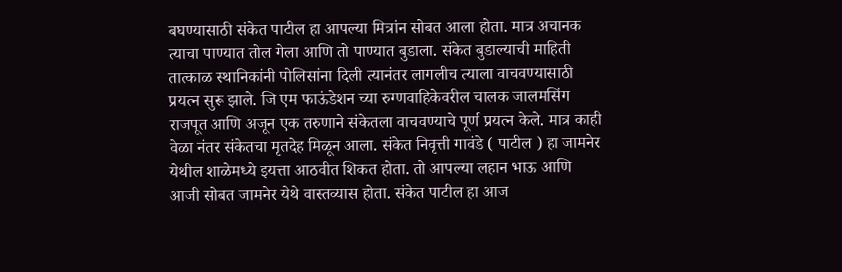बघण्यासाठी संकेत पाटील हा आपल्या मित्रांन सोबत आला होता. मात्र अचानक त्याचा पाण्यात तोल गेला आणि तो पाण्यात बुडाला. संकेत बुडाल्याची माहिती तात्काळ स्थानिकांनी पोलिसांना दिली त्यानंतर लागलीच त्याला वाचवण्यासाठी प्रयत्न सुरू झाले. जि एम फाऊंडेशन च्या रुग्णवाहिकेवरील चालक जालमसिंग राजपूत आणि अजून एक तरुणाने संकेतला वाचवण्याचे पूर्ण प्रयत्न केले. मात्र काही वेळा नंतर संकेतचा मृतदेह मिळून आला. संकेत निवृत्ती गावंडे ( पाटील ) हा जामनेर येथील शाळेमध्ये इयत्ता आठवीत शिकत होता. तो आपल्या लहान भाऊ आणि आजी सोबत जामनेर येथे वास्तव्यास होता. संकेत पाटील हा आज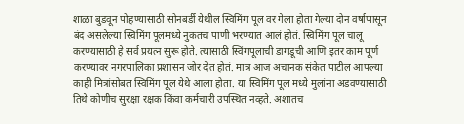शाळा बुडवून पोहण्यासाठी सोनबर्डी येथील स्विमिंग पूल वर गेला होता गेल्या दोन वर्षापासून बंद असलेल्या स्विमिंग पूलमध्ये नुकतच पाणी भरण्यात आलं होतं. स्विमिंग पूल चालू करण्यासाठी हे सर्व प्रयत्न सुरू होते. त्यासाठी स्विंगपूलाची डागडूची आणि इतर काम पूर्ण करण्यावर नगरपालिका प्रशासन जोर देत होतं. मात्र आज अचानक संकेत पाटील आपल्या काही मित्रांसोबत स्विमिंग पूल येथे आला होता. या स्विमिंग पूल मध्ये मुलांना अडवण्यासाठी तिथे कोणीच सुरक्षा रक्षक किंवा कर्मचारी उपस्थित नव्हते. अशातच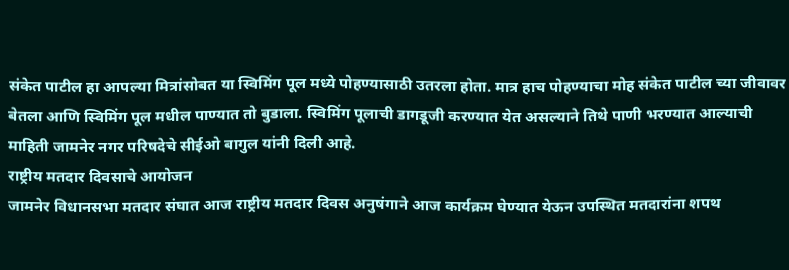संकेत पाटील हा आपल्या मित्रांसोबत या स्विमिंग पूल मध्ये पोहण्यासाठी उतरला होता. मात्र हाच पोहण्याचा मोह संकेत पाटील च्या जीवावर बेतला आणि स्विमिंग पूल मधील पाण्यात तो बुडाला. स्विमिंग पूलाची डागडूजी करण्यात येत असल्याने तिथे पाणी भरण्यात आल्याची माहिती जामनेर नगर परिषदेचे सीईओ बागुल यांनी दिली आहे.
राष्ट्रीय मतदार दिवसाचे आयोजन
जामनेर विधानसभा मतदार संघात आज राष्ट्रीय मतदार दिवस अनुषंगाने आज कार्यक्रम घेण्यात येऊन उपस्थित मतदारांना शपथ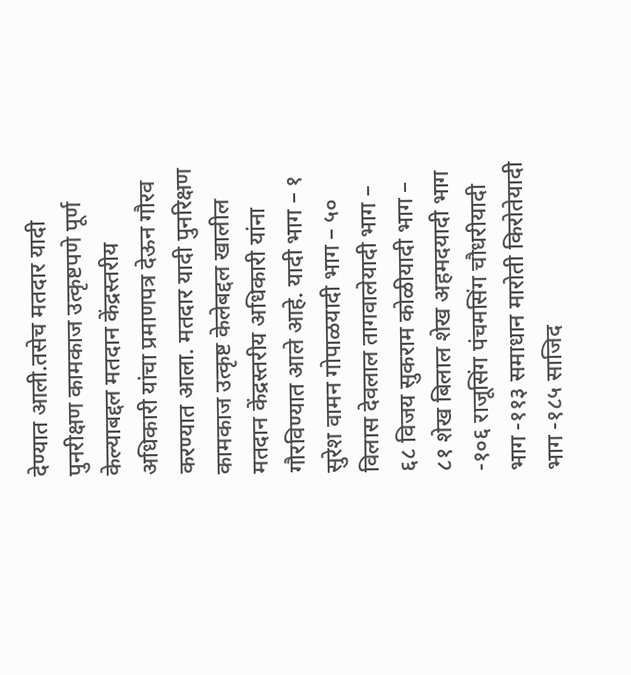देण्यात आली.तसेच मतदार यादी पुनरीक्षण कामकाज उत्कृष्टपणे पूर्ण केल्याबद्दल मतदान केंद्रस्तरीय अधिकारी यांचा प्रमाणपत्र देऊन गौरव करण्यात आला. मतदार यादी पुनरिक्षण कामकाज उत्कृष्ट केलेबद्दल खालील मतदान केंद्रस्तरीय अधिकारी यांना गौरविण्यात आले आहे. यादी भाग – १ सुरेश वामन गोपाळयादी भाग – ५० विलास देवलाल तागवालेयादी भाग – ६८ विजय सुकराम कोळीयादी भाग – ८१ शेख बिलाल शेख अहमदयादी भाग -१०६ राजूसिंग पंचमसिंग चौधरीयादी भाग -११३ समाधान मारोती किरोतेयादी भाग -१८५ साजिद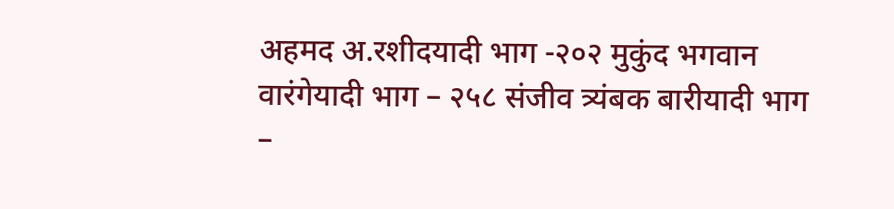अहमद अ.रशीदयादी भाग -२०२ मुकुंद भगवान वारंगेयादी भाग – २५८ संजीव त्र्यंबक बारीयादी भाग –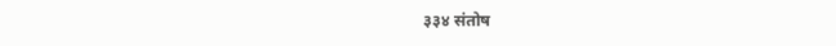३३४ संतोष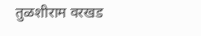तुळशीराम वरखड